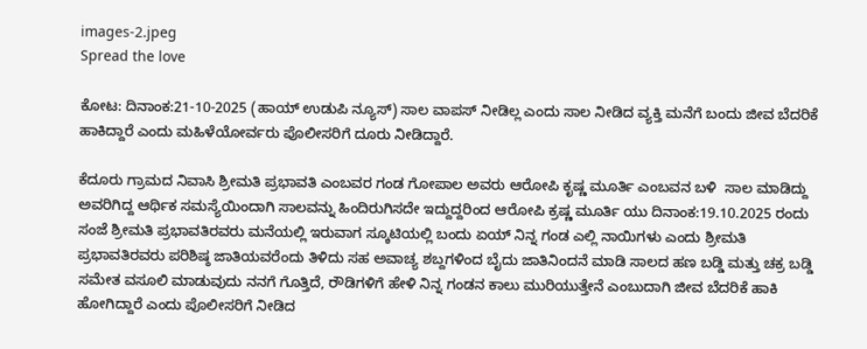images-2.jpeg
Spread the love

ಕೋಟ: ದಿನಾಂಕ:21-10-2025 (ಹಾಯ್ ಉಡುಪಿ ನ್ಯೂಸ್) ಸಾಲ ವಾಪಸ್ ನೀಡಿಲ್ಲ ಎಂದು ಸಾಲ ನೀಡಿದ ವ್ಯಕ್ತಿ ಮನೆಗೆ ಬಂದು ಜೀವ ಬೆದರಿಕೆ ಹಾಕಿದ್ದಾರೆ ಎಂದು ಮಹಿಳೆಯೋರ್ವರು ಪೊಲೀಸರಿಗೆ ದೂರು ನೀಡಿದ್ದಾರೆ.

ಕೆದೂರು ಗ್ರಾಮದ ನಿವಾಸಿ ಶ್ರೀಮತಿ ಪ್ರಭಾವತಿ ಎಂಬವರ ಗಂಡ ಗೋಪಾಲ ಅವರು ಆರೋಪಿ ಕೃಷ್ಣ ಮೂರ್ತಿ ಎಂಬವನ ಬಳಿ  ಸಾಲ ಮಾಡಿದ್ದು ಅವರಿಗಿದ್ದ ಆರ್ಥಿಕ ಸಮಸ್ಯೆಯಿಂದಾಗಿ ಸಾಲವನ್ನು ಹಿಂದಿರುಗಿಸದೇ ಇದ್ದುದ್ದರಿಂದ ಆರೋಪಿ ಕ್ರಷ್ಣ ಮೂರ್ತಿ ಯು ದಿನಾಂಕ:19.10.2025 ರಂದು ಸಂಜೆ ಶ್ರೀಮತಿ ಪ್ರಭಾವತಿರವರು ಮನೆಯಲ್ಲಿ ಇರುವಾಗ ಸ್ಕೂಟಿಯಲ್ಲಿ ಬಂದು ಏಯ್‌ ನಿನ್ನ ಗಂಡ ಎಲ್ಲಿ ನಾಯಿಗಳು ಎಂದು ಶ್ರೀಮತಿ ಪ್ರಭಾವತಿರವರು ಪರಿಶಿಷ್ಠ ಜಾತಿಯವರೆಂದು ತಿಳಿದು ಸಹ ಅವಾಚ್ಯ ಶಬ್ದಗಳಿಂದ ಬೈದು ಜಾತಿನಿಂದನೆ ಮಾಡಿ ಸಾಲದ ಹಣ ಬಡ್ಡಿ ಮತ್ತು ಚಕ್ರ ಬಡ್ಡಿ ಸಮೇತ ವಸೂಲಿ ಮಾಡುವುದು ನನಗೆ ಗೊತ್ತಿದೆ, ರೌಡಿಗಳಿಗೆ ಹೇಳಿ ನಿನ್ನ ಗಂಡನ ಕಾಲು ಮುರಿಯುತ್ತೇನೆ ಎಂಬುದಾಗಿ ಜೀವ ಬೆದರಿಕೆ ಹಾಕಿ ಹೋಗಿದ್ದಾರೆ ಎಂದು ಪೊಲೀಸರಿಗೆ ನೀಡಿದ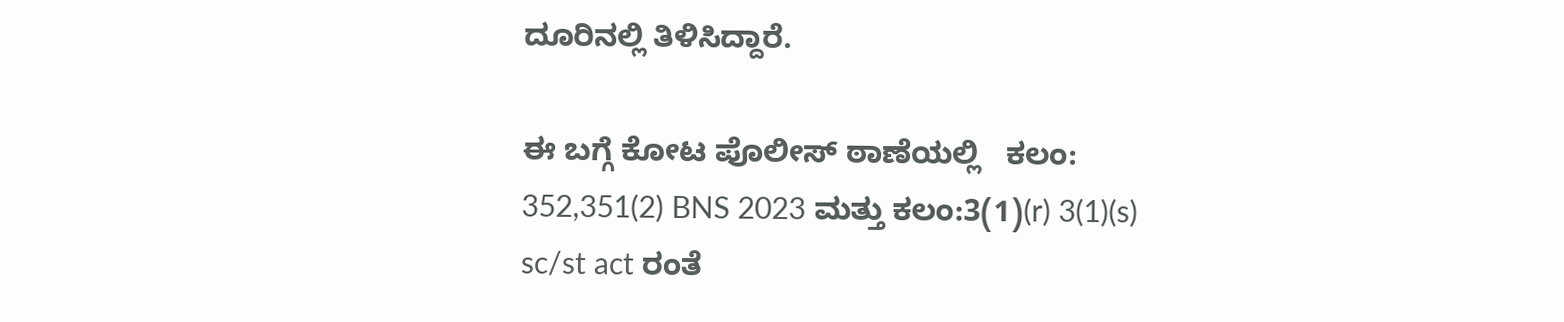ದೂರಿನಲ್ಲಿ ತಿಳಿಸಿದ್ದಾರೆ.

ಈ ಬಗ್ಗೆ ಕೋಟ ಪೊಲೀಸ್‌ ಠಾಣೆಯಲ್ಲಿ   ಕಲಂ: 352,351(2) BNS 2023 ಮತ್ತು ಕಲಂ:3(1)(r) 3(1)(s) sc/st act ರಂತೆ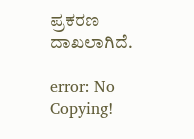ಪ್ರಕರಣ ದಾಖಲಾಗಿದೆ.

error: No Copying!